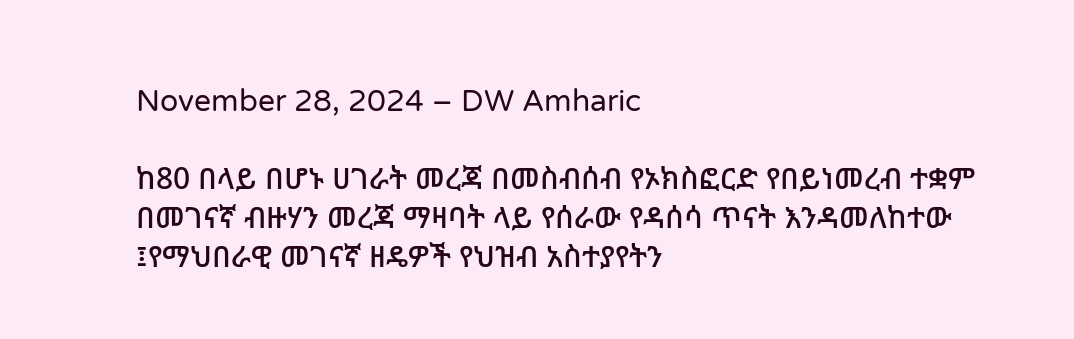November 28, 2024 – DW Amharic

ከ80 በላይ በሆኑ ሀገራት መረጃ በመስብሰብ የኦክስፎርድ የበይነመረብ ተቋም በመገናኛ ብዙሃን መረጃ ማዛባት ላይ የሰራው የዳሰሳ ጥናት እንዳመለከተው ፤የማህበራዊ መገናኛ ዘዴዎች የህዝብ አስተያየትን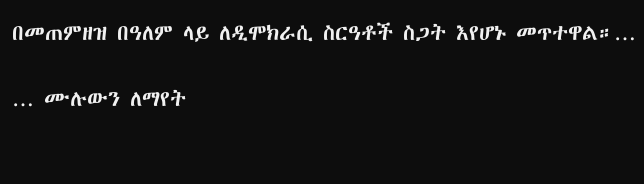በመጠምዘዝ በዓለም ላይ ለዲሞክራሲ ስርዓቶች ስጋት እየሆኑ መጥተዋል።…

… ሙሉውን ለማየት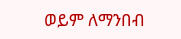ወይም ለማንበብ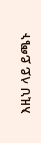እዚህ ላይ ይጫኑ